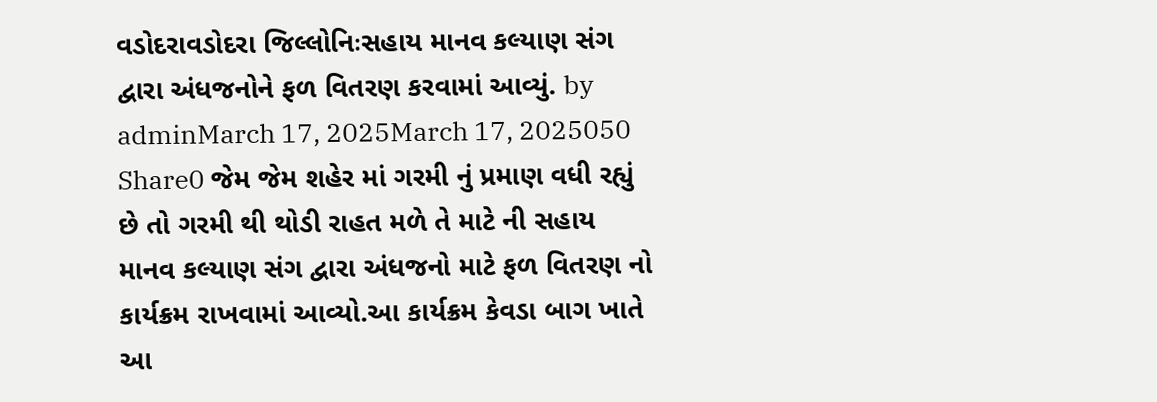વડોદરાવડોદરા જિલ્લોનિઃસહાય માનવ કલ્યાણ સંગ દ્વારા અંધજનોને ફળ વિતરણ કરવામાં આવ્યું. by adminMarch 17, 2025March 17, 2025050 Share0 જેમ જેમ શહેર માં ગરમી નું પ્રમાણ વધી રહ્યું છે તો ગરમી થી થોડી રાહત મળે તે માટે ની સહાય માનવ કલ્યાણ સંગ દ્વારા અંધજનો માટે ફળ વિતરણ નો કાર્યક્રમ રાખવામાં આવ્યો.આ કાર્યક્રમ કેવડા બાગ ખાતે આ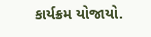કાર્યક્રમ યોજાયો.